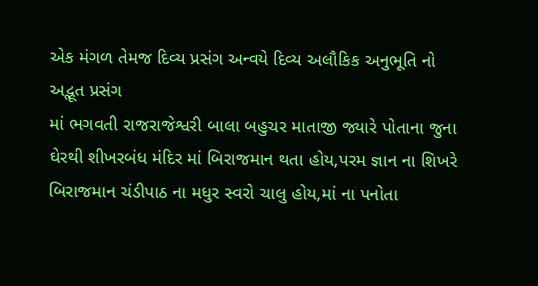એક મંગળ તેમજ દિવ્ય પ્રસંગ અન્વયે દિવ્ય અલૌકિક અનુભૂતિ નો અદ્ભૂત પ્રસંગ
માં ભગવતી રાજરાજેશ્વરી બાલા બહુચર માતાજી જ્યારે પોતાના જુના ઘેરથી શીખરબંધ મંદિર માં બિરાજમાન થતા હોય,પરમ જ્ઞાન ના શિખરે બિરાજમાન ચંડીપાઠ ના મધુર સ્વરો ચાલુ હોય,માં ના પનોતા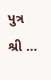પુત્ર શ્રી …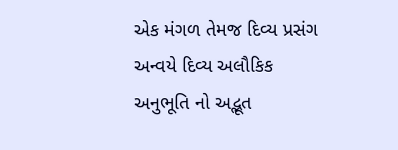એક મંગળ તેમજ દિવ્ય પ્રસંગ અન્વયે દિવ્ય અલૌકિક અનુભૂતિ નો અદ્ભૂત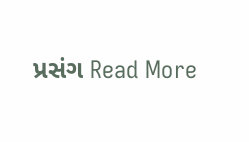પ્રસંગ Read More